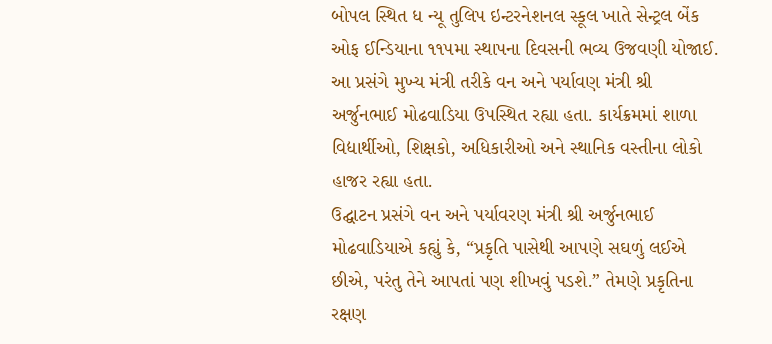બોપલ સ્થિત ધ ન્યૂ તુલિપ ઇન્ટરનેશનલ સ્કૂલ ખાતે સેન્ટ્રલ બેંક ઓફ ઈન્ડિયાના ૧૧૫મા સ્થાપના દિવસની ભવ્ય ઉજવણી યોજાઈ. આ પ્રસંગે મુખ્ય મંત્રી તરીકે વન અને પર્યાવણ મંત્રી શ્રી અર્જુનભાઈ મોઢવાડિયા ઉપસ્થિત રહ્યા હતા. કાર્યક્રમમાં શાળા વિદ્યાર્થીઓ, શિક્ષકો, અધિકારીઓ અને સ્થાનિક વસ્તીના લોકો હાજર રહ્યા હતા.
ઉદ્ઘાટન પ્રસંગે વન અને પર્યાવરણ મંત્રી શ્રી અર્જુનભાઈ મોઢવાડિયાએ કહ્યું કે, “પ્રકૃતિ પાસેથી આપણે સઘળું લઈએ છીએ, પરંતુ તેને આપતાં પણ શીખવું પડશે.” તેમણે પ્રકૃતિના રક્ષણ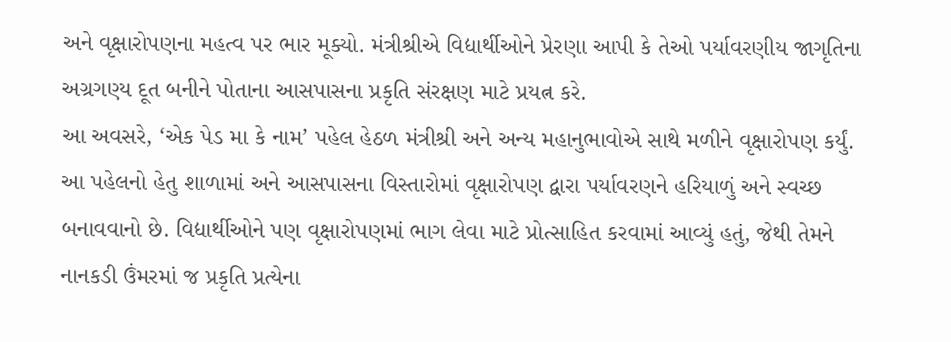અને વૃક્ષારોપણના મહત્વ પર ભાર મૂક્યો. મંત્રીશ્રીએ વિદ્યાર્થીઓને પ્રેરણા આપી કે તેઓ પર્યાવરણીય જાગૃતિના અગ્રગણ્ય દૂત બનીને પોતાના આસપાસના પ્રકૃતિ સંરક્ષણ માટે પ્રયત્ન કરે.
આ અવસરે, ‘એક પેડ મા કે નામ’ પહેલ હેઠળ મંત્રીશ્રી અને અન્ય મહાનુભાવોએ સાથે મળીને વૃક્ષારોપણ કર્યું. આ પહેલનો હેતુ શાળામાં અને આસપાસના વિસ્તારોમાં વૃક્ષારોપણ દ્વારા પર્યાવરણને હરિયાળું અને સ્વચ્છ બનાવવાનો છે. વિદ્યાર્થીઓને પણ વૃક્ષારોપણમાં ભાગ લેવા માટે પ્રોત્સાહિત કરવામાં આવ્યું હતું, જેથી તેમને નાનકડી ઉંમરમાં જ પ્રકૃતિ પ્રત્યેના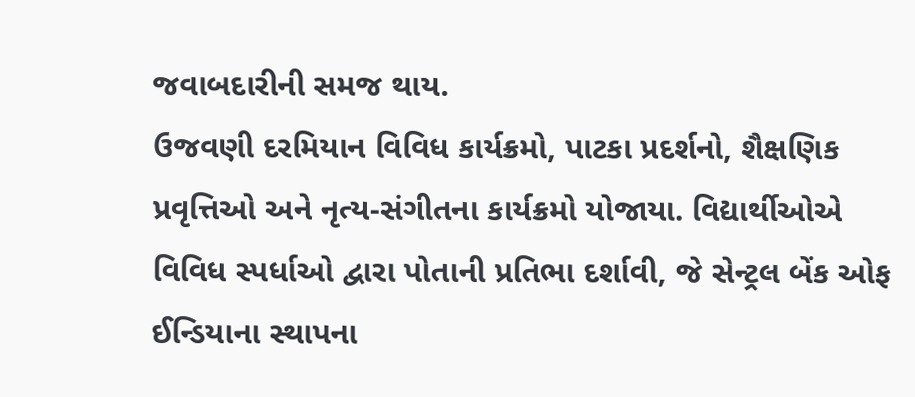જવાબદારીની સમજ થાય.
ઉજવણી દરમિયાન વિવિધ કાર્યક્રમો, પાટકા પ્રદર્શનો, શૈક્ષણિક પ્રવૃત્તિઓ અને નૃત્ય-સંગીતના કાર્યક્રમો યોજાયા. વિદ્યાર્થીઓએ વિવિધ સ્પર્ધાઓ દ્વારા પોતાની પ્રતિભા દર્શાવી, જે સેન્ટ્રલ બેંક ઓફ ઈન્ડિયાના સ્થાપના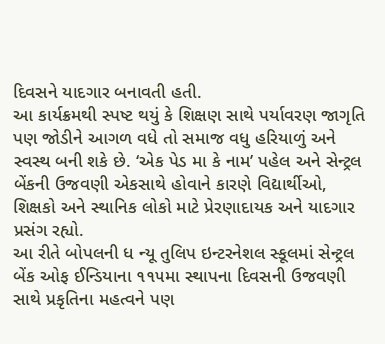દિવસને યાદગાર બનાવતી હતી.
આ કાર્યક્રમથી સ્પષ્ટ થયું કે શિક્ષણ સાથે પર્યાવરણ જાગૃતિ પણ જોડીને આગળ વધે તો સમાજ વધુ હરિયાળું અને સ્વસ્થ બની શકે છે. ‘એક પેડ મા કે નામ’ પહેલ અને સેન્ટ્રલ બેંકની ઉજવણી એકસાથે હોવાને કારણે વિદ્યાર્થીઓ, શિક્ષકો અને સ્થાનિક લોકો માટે પ્રેરણાદાયક અને યાદગાર પ્રસંગ રહ્યો.
આ રીતે બોપલની ધ ન્યૂ તુલિપ ઇન્ટરનેશલ સ્કૂલમાં સેન્ટ્રલ બેંક ઓફ ઈન્ડિયાના ૧૧૫મા સ્થાપના દિવસની ઉજવણી સાથે પ્રકૃતિના મહત્વને પણ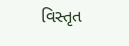વિસ્તૃત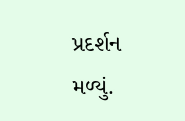પ્રદર્શન મળ્યું.